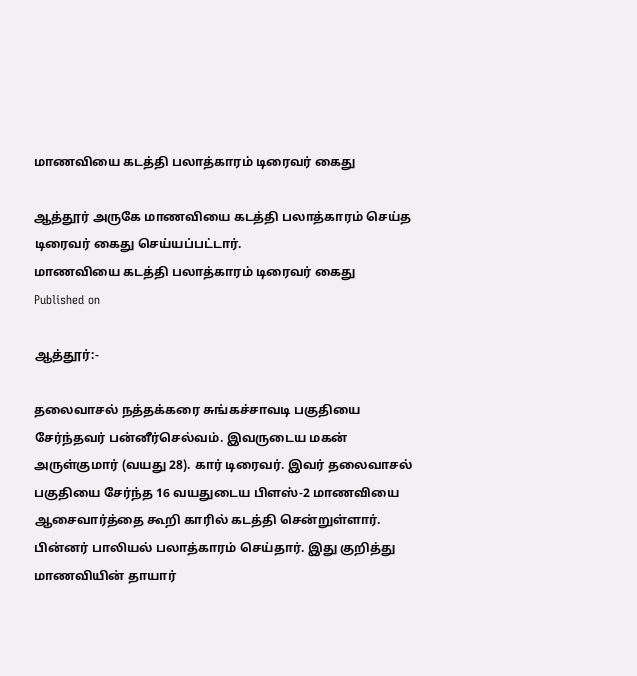மாணவியை கடத்தி பலாத்காரம் டிரைவர் கைது

ஆத்தூர் அருகே மாணவியை கடத்தி பலாத்காரம் செய்த டிரைவர் கைது செய்யப்பட்டார்.
மாணவியை கடத்தி பலாத்காரம் டிரைவர் கைது
Published on

ஆத்தூர்:-

தலைவாசல் நத்தக்கரை சுங்கச்சாவடி பகுதியை சேர்ந்தவர் பன்னீர்செல்வம். இவருடைய மகன் அருள்குமார் (வயது 28). கார் டிரைவர். இவர் தலைவாசல் பகுதியை சேர்ந்த 16 வயதுடைய பிளஸ்-2 மாணவியை ஆசைவார்த்தை கூறி காரில் கடத்தி சென்றுள்ளார். பின்னர் பாலியல் பலாத்காரம் செய்தார். இது குறித்து மாணவியின் தாயார்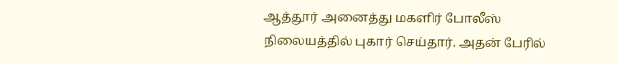ஆத்தூர் அனைத்து மகளிர் போலீஸ் நிலையத்தில் புகார் செய்தார். அதன் பேரில்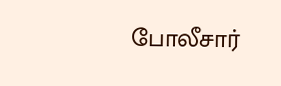போலீசார்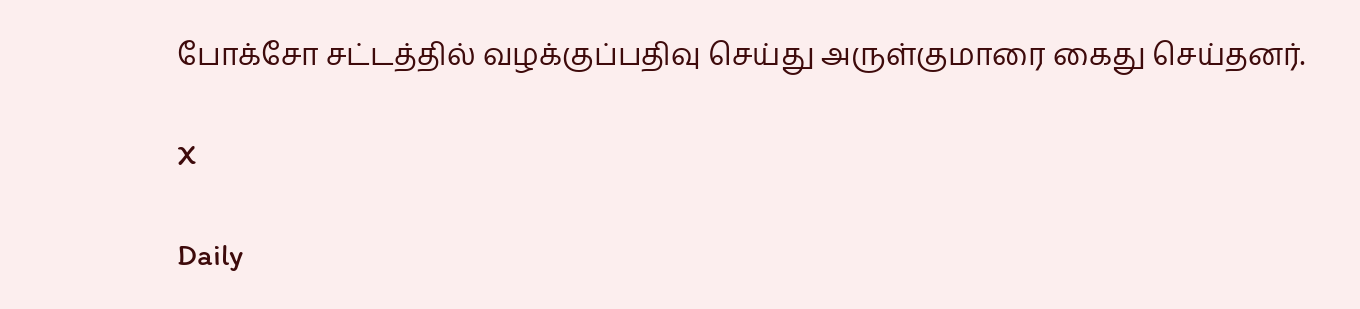போக்சோ சட்டத்தில் வழக்குப்பதிவு செய்து அருள்குமாரை கைது செய்தனர்.

X

Daily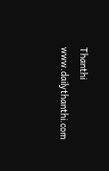Thanthi
www.dailythanthi.com